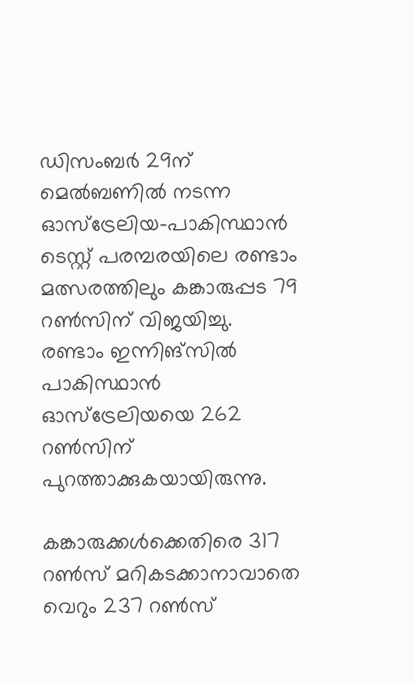ഡിസംബര്‍ 29ന് മെല്‍ബണില്‍ നടന്ന ഓസ്‌ട്രേലിയ-പാകിസ്ഥാന്‍ ടെസ്റ്റ് പരമ്പരയിലെ രണ്ടാം മത്സരത്തിലും കങ്കാരുപ്പട 79 റണ്‍സിന് വിജയിച്ചു. രണ്ടാം ഇന്നിങ്‌സില്‍ പാകിസ്ഥാന്‍ ഓസ്‌ട്രേലിയയെ 262 റണ്‍സിന് പുറത്താക്കുകയായിരുന്നു.

കങ്കാരുക്കള്‍ക്കെതിരെ 317 റണ്‍സ് മറികടക്കാനാവാതെ വെറും 237 റണ്‍സ്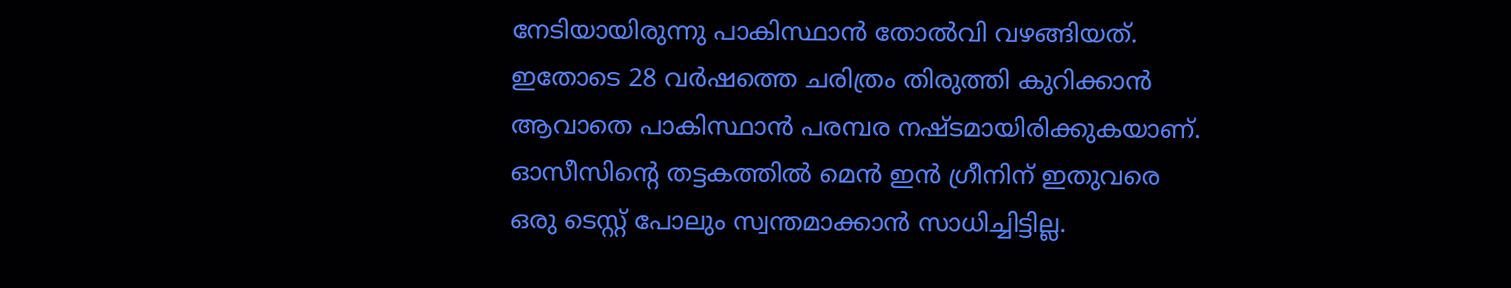നേടിയായിരുന്നു പാകിസ്ഥാന്‍ തോല്‍വി വഴങ്ങിയത്. ഇതോടെ 28 വര്‍ഷത്തെ ചരിത്രം തിരുത്തി കുറിക്കാന്‍ ആവാതെ പാകിസ്ഥാന്‍ പരമ്പര നഷ്ടമായിരിക്കുകയാണ്. ഓസീസിന്റെ തട്ടകത്തില്‍ മെന്‍ ഇന്‍ ഗ്രീനിന് ഇതുവരെ ഒരു ടെസ്റ്റ് പോലും സ്വന്തമാക്കാന്‍ സാധിച്ചിട്ടില്ല.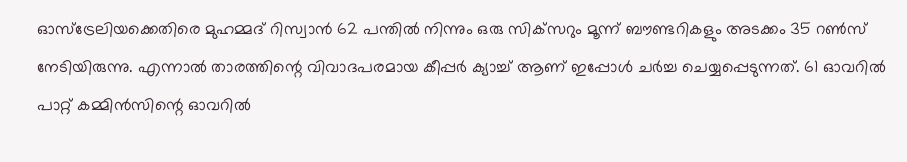ഓസ്‌ട്രേലിയക്കെതിരെ മുഹമ്മദ് റിസ്വാന്‍ 62 പന്തില്‍ നിന്നും ഒരു സിക്‌സറും മൂന്ന് ബൗണ്ടറികളും അടക്കം 35 റണ്‍സ് നേടിയിരുന്നു. എന്നാല്‍ താരത്തിന്റെ വിവാദപരമായ കീപ്പര്‍ ക്യാച്ച് ആണ് ഇപ്പോള്‍ ചര്‍ച്ച ചെയ്യപ്പെടുന്നത്. 61 ഓവറില്‍ പാറ്റ് കമ്മിന്‍സിന്റെ ഓവറില്‍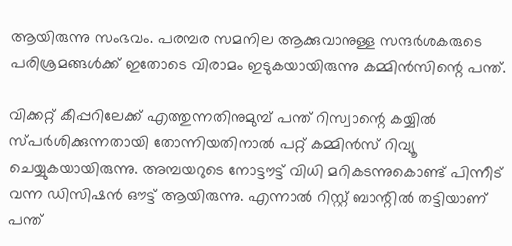ആയിരുന്നു സംഭവം. പരമ്പര സമനില ആക്കുവാനുള്ള സന്ദര്‍ശകരുടെ പരിശ്രമങ്ങള്‍ക്ക് ഇതോടെ വിരാമം ഇടുകയായിരുന്നു കമ്മിന്‍സിന്റെ പന്ത്.

വിക്കറ്റ് കീപ്പറിലേക്ക് എത്തുന്നതിനുമുമ്പ് പന്ത് റിസ്വാന്റെ കയ്യില്‍ സ്പര്‍ശിക്കുന്നതായി തോന്നിയതിനാല്‍ പറ്റ് കമ്മിന്‍സ് റിവ്യൂ ചെയ്യുകയായിരുന്നു. അമ്പയറുടെ നോട്ടൗട്ട് വിധി മറികടന്നുകൊണ്ട് പിന്നീട് വന്ന ഡിസിഷന്‍ ഔട്ട് ആയിരുന്നു. എന്നാല്‍ റിസ്റ്റ് ബാന്റില്‍ തട്ടിയാണ് പന്ത്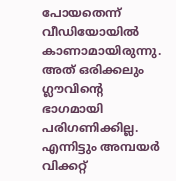പോയതെന്ന് വീഡിയോയില്‍ കാണാമായിരുന്നു. അത് ഒരിക്കലും ഗ്ലൗവിന്റെ ഭാഗമായി പരിഗണിക്കില്ല. എന്നിട്ടും അമ്പയര്‍ വിക്കറ്റ്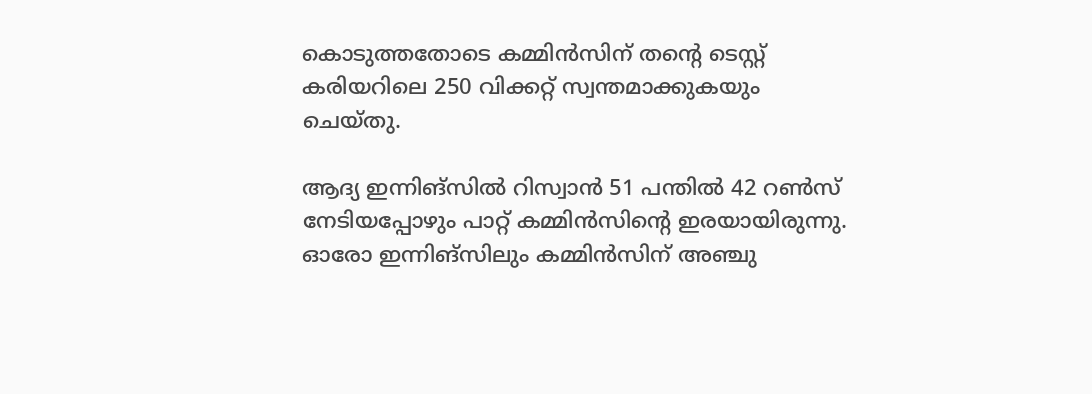കൊടുത്തതോടെ കമ്മിന്‍സിന് തന്റെ ടെസ്റ്റ് കരിയറിലെ 250 വിക്കറ്റ് സ്വന്തമാക്കുകയും ചെയ്തു.

ആദ്യ ഇന്നിങ്‌സില്‍ റിസ്വാന്‍ 51 പന്തില്‍ 42 റണ്‍സ് നേടിയപ്പോഴും പാറ്റ് കമ്മിന്‍സിന്റെ ഇരയായിരുന്നു. ഓരോ ഇന്നിങ്‌സിലും കമ്മിന്‍സിന് അഞ്ചു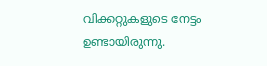വിക്കറ്റുകളുടെ നേട്ടം ഉണ്ടായിരുന്നു.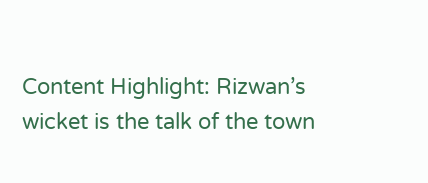Content Highlight: Rizwan’s wicket is the talk of the town